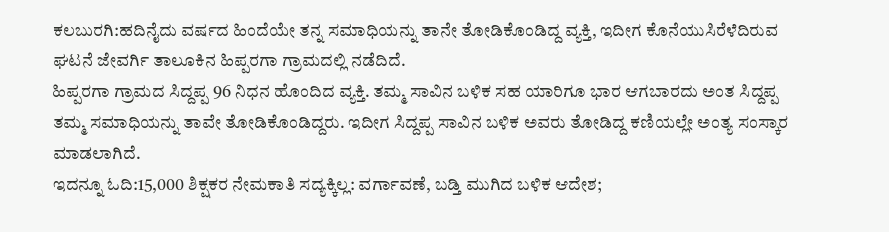ಕಲಬುರಗಿ:ಹದಿನೈದು ವರ್ಷದ ಹಿಂದೆಯೇ ತನ್ನ ಸಮಾಧಿಯನ್ನು ತಾನೇ ತೋಡಿಕೊಂಡಿದ್ದ ವ್ಯಕ್ತಿ, ಇದೀಗ ಕೊನೆಯುಸಿರೆಳೆದಿರುವ ಘಟನೆ ಜೇವರ್ಗಿ ತಾಲೂಕಿನ ಹಿಪ್ಪರಗಾ ಗ್ರಾಮದಲ್ಲಿ ನಡೆದಿದೆ.
ಹಿಪ್ಪರಗಾ ಗ್ರಾಮದ ಸಿದ್ದಪ್ಪ 96 ನಿಧನ ಹೊಂದಿದ ವ್ಯಕ್ತಿ. ತಮ್ಮ ಸಾವಿನ ಬಳಿಕ ಸಹ ಯಾರಿಗೂ ಭಾರ ಆಗಬಾರದು ಅಂತ ಸಿದ್ದಪ್ಪ ತಮ್ಮ ಸಮಾಧಿಯನ್ನು ತಾವೇ ತೋಡಿಕೊಂಡಿದ್ದರು. ಇದೀಗ ಸಿದ್ದಪ್ಪ‌ ಸಾವಿನ ಬಳಿಕ ಅವರು ತೋಡಿದ್ದ ಕಣಿಯಲ್ಲೇ ಅಂತ್ಯ ಸಂಸ್ಕಾರ ಮಾಡಲಾಗಿದೆ.
ಇದನ್ನೂ ಓದಿ:15,000 ಶಿಕ್ಷಕರ ನೇಮಕಾತಿ ಸದ್ಯಕ್ಕಿಲ್ಲ: ವರ್ಗಾವಣೆ, ಬಡ್ತಿ ಮುಗಿದ ಬಳಿಕ ಆದೇಶ;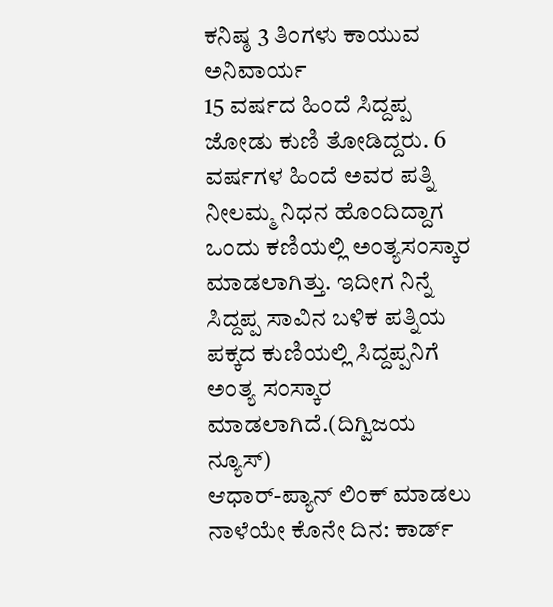ಕನಿಷ್ಠ 3 ತಿಂಗಳು ಕಾಯುವ ಅನಿವಾರ್ಯ
15 ವರ್ಷದ ಹಿಂದೆ ಸಿದ್ದಪ್ಪ ಜೋಡು‌ ಕುಣಿ ತೋಡಿದ್ದರು. 6 ವರ್ಷಗಳ ಹಿಂದೆ ಅವರ ಪತ್ನಿ ನೀಲಮ್ಮ ನಿಧನ ಹೊಂದಿದ್ದಾಗ ಒಂದು‌ ಕಣಿಯಲ್ಲಿ ಅಂತ್ಯಸಂಸ್ಕಾರ ಮಾಡಲಾಗಿತ್ತು. ಇದೀಗ ನಿನ್ನೆ ಸಿದ್ದಪ್ಪ‌ ಸಾವಿನ ಬಳಿಕ ಪತ್ನಿಯ ಪಕ್ಕದ ಕುಣಿಯಲ್ಲಿ ಸಿದ್ದಪ್ಪನಿಗೆ ಅಂತ್ಯ ಸಂಸ್ಕಾರ ಮಾಡಲಾಗಿದೆ.(ದಿಗ್ವಿಜಯ ನ್ಯೂಸ್)
ಆಧಾರ್-ಪ್ಯಾನ್ ಲಿಂಕ್ ಮಾಡಲು ನಾಳೆಯೇ ಕೊನೇ ದಿನ: ಕಾರ್ಡ್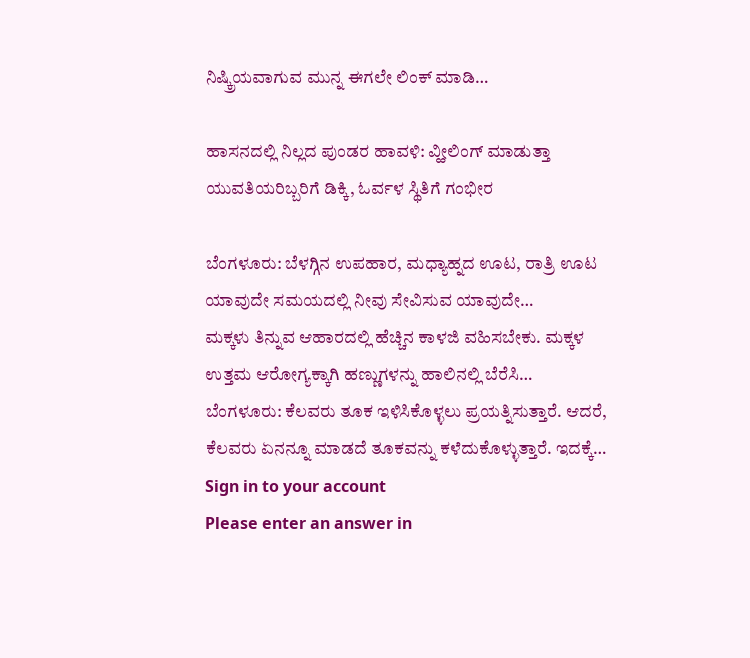ನಿಷ್ಕ್ರಿಯವಾಗುವ ಮುನ್ನ ಈಗಲೇ ಲಿಂಕ್ ಮಾಡಿ…

ಹಾಸನದಲ್ಲಿ ನಿಲ್ಲದ ಪುಂಡರ ಹಾವಳಿ: ವ್ಹೀಲಿಂಗ್ ಮಾಡುತ್ತಾ ಯುವತಿಯರಿಬ್ಬರಿಗೆ ಡಿಕ್ಕಿ, ಓರ್ವಳ ಸ್ಥಿತಿಗೆ ಗಂಭೀರ

ಬೆಂಗಳೂರು: ಬೆಳಗ್ಗಿನ ಉಪಹಾರ, ಮಧ್ಯಾಹ್ನದ ಊಟ, ರಾತ್ರಿ ಊಟ ಯಾವುದೇ ಸಮಯದಲ್ಲಿ ನೀವು ಸೇವಿಸುವ ಯಾವುದೇ…
ಮಕ್ಕಳು ತಿನ್ನುವ ಆಹಾರದಲ್ಲಿ ಹೆಚ್ಚಿನ ಕಾಳಜಿ ವಹಿಸಬೇಕು. ಮಕ್ಕಳ ಉತ್ತಮ ಆರೋಗ್ಯಕ್ಕಾಗಿ ಹಣ್ಣುಗಳನ್ನು ಹಾಲಿನಲ್ಲಿ ಬೆರೆಸಿ…
ಬೆಂಗಳೂರು: ಕೆಲವರು ತೂಕ ಇಳಿಸಿಕೊಳ್ಳಲು ಪ್ರಯತ್ನಿಸುತ್ತಾರೆ. ಆದರೆ, ಕೆಲವರು ಏನನ್ನೂ ಮಾಡದೆ ತೂಕವನ್ನು ಕಳೆದುಕೊಳ್ಳುತ್ತಾರೆ. ಇದಕ್ಕೆ…
Sign in to your account
Please enter an answer in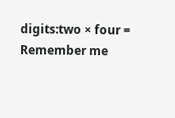digits:two × four =
Remember me